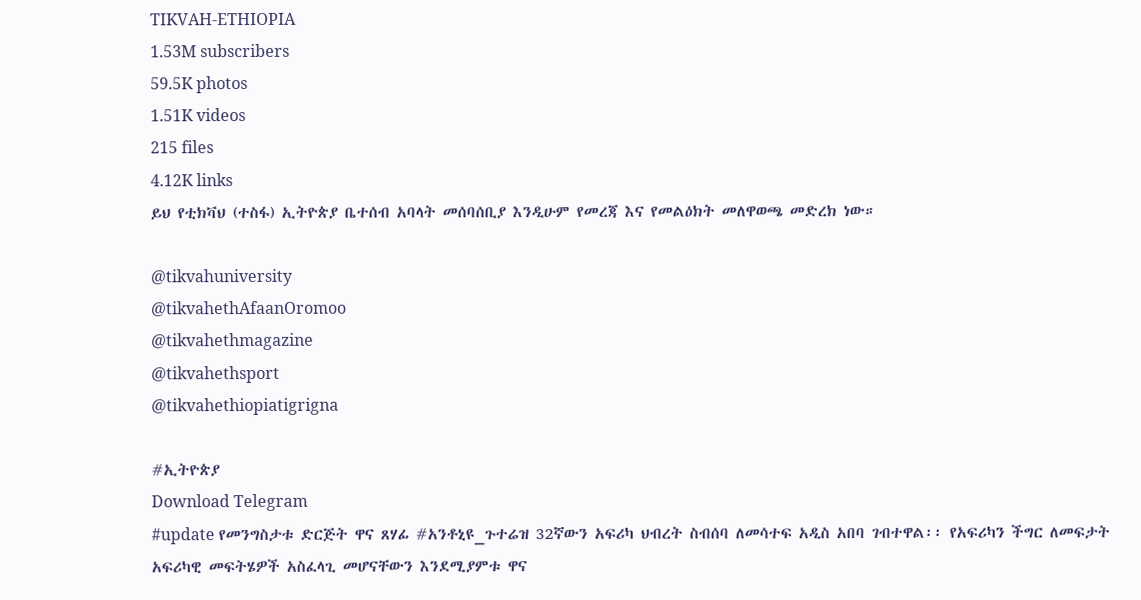TIKVAH-ETHIOPIA
1.53M subscribers
59.5K photos
1.51K videos
215 files
4.12K links
ይህ የቲክቫህ (ተስፋ) ኢትዮጵያ ቤተሰብ አባላት መሰባሰቢያ እንዲሁም የመረጃ እና የመልዕክት መለዋወጫ መድረክ ነው።

@tikvahuniversity
@tikvahethAfaanOromoo
@tikvahethmagazine
@tikvahethsport
@tikvahethiopiatigrigna

#ኢትዮጵያ
Download Telegram
#update የመንግስታቱ ድርጅት ዋና ጸሃፊ #አንቶኒዩ_ጉተሬዝ 32ኛውን አፍሪካ ህብረት ስብሰባ ለመሳተፍ አዲስ አበባ ገብተዋል፡፡ የአፍሪካን ችግር ለመፍታት አፍሪካዊ መፍትሄዎች አስፈላጊ መሆናቸውን እንደሚያምቱ ዋና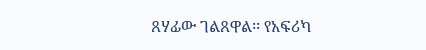ጸሃፊው ገልጸዋል፡፡ የአፍሪካ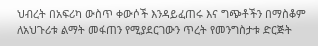ህብረት በአፍሪካ ውስጥ ቀውሶች እንዳይፈጠሩ እና ግጭቶችን በማስቆም ለአህጉሪቱ ልማት መፋጠን የሚያደርገውን ጥረት የመንግስታቱ ድርጅት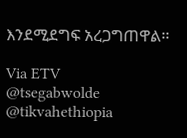እንደሚደግፍ አረጋግጠዋል፡፡

Via ETV
@tsegabwolde @tikvahethiopia